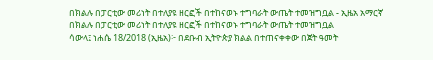በክልሉ በፓርቲው መሪነት በተለያዩ ዘርፎች በተከናወኑ ተግባራት ውጤት ተመዝግቧል - ኢዜአ አማርኛ
በክልሉ በፓርቲው መሪነት በተለያዩ ዘርፎች በተከናወኑ ተግባራት ውጤት ተመዝግቧል
ሳውላ፤ ነሐሴ 18/2018 (ኢዜአ)፦ በደቡብ ኢትዮጵያ ክልል በተጠናቀቀው በጀት ዓመት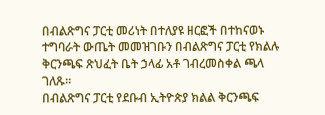በብልጽግና ፓርቲ መሪነት በተለያዩ ዘርፎች በተከናወኑ ተግባራት ውጤት መመዝገቡን በብልጽግና ፓርቲ የክልሉ ቅርንጫፍ ጽህፈት ቤት ኃላፊ አቶ ገብረመስቀል ጫላ ገለጹ።
በብልጽግና ፓርቲ የደቡብ ኢትዮጵያ ክልል ቅርንጫፍ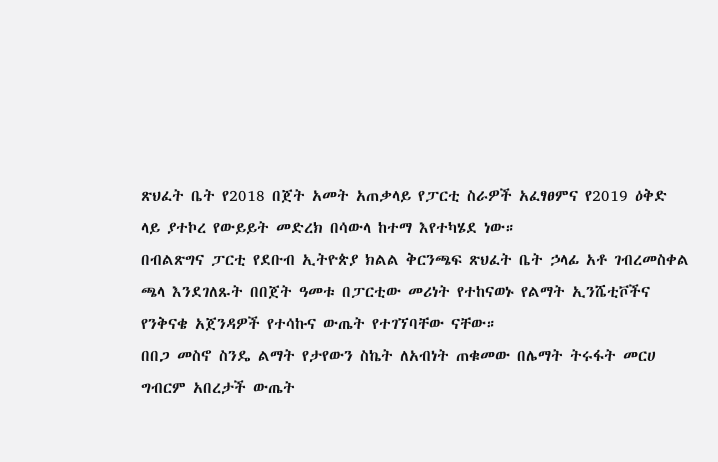ጽህፈት ቤት የ2018 በጀት አመት አጠቃላይ የፓርቲ ስራዎች አፈፃፀምና የ2019 ዕቅድ ላይ ያተኮረ የውይይት መድረክ በሳውላ ከተማ እየተካሄደ ነው።
በብልጽግና ፓርቲ የደቡብ ኢትዮጵያ ክልል ቅርንጫፍ ጽህፈት ቤት ኃላፊ አቶ ገብረመስቀል ጫላ እንደገለጹት በበጀት ዓመቱ በፓርቲው መሪነት የተከናወኑ የልማት ኢንሼቲቮችና የንቅናቄ አጀንዳዎች የተሳኩና ውጤት የተገኘባቸው ናቸው።
በበጋ መስኖ ስንዴ ልማት የታየውን ስኬት ለአብነት ጠቁመው በሌማት ትሩፋት መርሀ ግብርም አበረታች ውጤት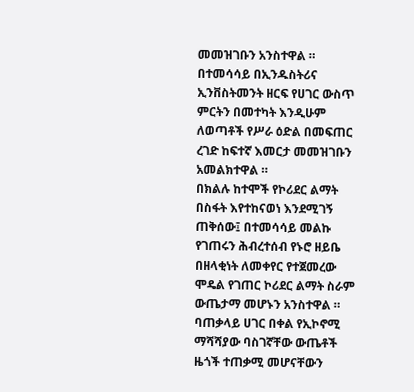መመዝገቡን አንስተዋል ።
በተመሳሳይ በኢንዱስትሪና ኢንቨስትመንት ዘርፍ የሀገር ውስጥ ምርትን በመተካት እንዲሁም ለወጣቶች የሥራ ዕድል በመፍጠር ረገድ ከፍተኛ እመርታ መመዝገቡን አመልክተዋል ።
በክልሉ ከተሞች የኮሪደር ልማት በስፋት እየተከናወነ እንደሚገኝ ጠቅሰው፤ በተመሳሳይ መልኩ የገጠሩን ሕብረተሰብ የኑሮ ዘይቤ በዘላቂነት ለመቀየር የተጀመረው ሞዴል የገጠር ኮሪደር ልማት ስራም ውጤታማ መሆኑን አንስተዋል ።
ባጠቃላይ ሀገር በቀል የኢኮኖሚ ማሻሻያው ባስገኛቸው ውጤቶች ዜጎች ተጠቃሚ መሆናቸውን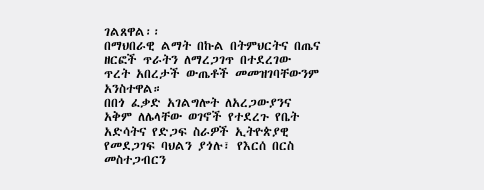ገልጸዋል፡፡
በማህበራዊ ልማት በኩል በትምህርትና በጤና ዘርፎች ጥራትን ለማረጋገጥ በተደረገው ጥረት አበረታች ውጤቶች መመዝገባቸውንም አንስተዋል።
በበጎ ፈቃድ አገልግሎት ለአረጋውያንና አቅም ለሌላቸው ወገኖች የተደረጉ የቤት አድሳትና የድጋፍ ስራዎች ኢትዮጵያዊ የመደጋገፍ ባህልን ያጎሉ፣ የእርሰ በርስ መስተጋብርን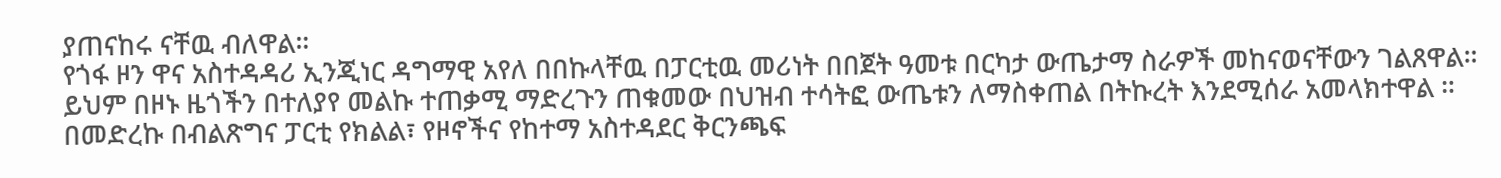ያጠናከሩ ናቸዉ ብለዋል።
የጎፋ ዞን ዋና አስተዳዳሪ ኢንጂነር ዳግማዊ አየለ በበኩላቸዉ በፓርቲዉ መሪነት በበጀት ዓመቱ በርካታ ውጤታማ ስራዎች መከናወናቸውን ገልጸዋል።
ይህም በዞኑ ዜጎችን በተለያየ መልኩ ተጠቃሚ ማድረጉን ጠቁመው በህዝብ ተሳትፎ ውጤቱን ለማስቀጠል በትኩረት እንደሚሰራ አመላክተዋል ።
በመድረኩ በብልጽግና ፓርቲ የክልል፣ የዞኖችና የከተማ አስተዳደር ቅርንጫፍ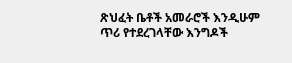ጽህፈት ቤቶች አመራሮች እንዲሁም ጥሪ የተደረገላቸው እንግዶች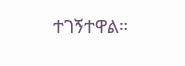ተገኝተዋል።